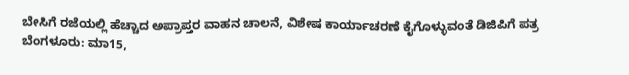ಬೇಸಿಗೆ ರಜೆಯಲ್ಲಿ ಹೆಚ್ಚಾದ ಅಪ್ರಾಪ್ತರ ವಾಹನ ಚಾಲನೆ, ವಿಶೇಷ ಕಾರ್ಯಾಚರಣೆ ಕೈಗೊಳ್ಳುವಂತೆ ಡಿಜಿಪಿಗೆ ಪತ್ರ
ಬೆಂಗಳೂರು: ಮಾ15,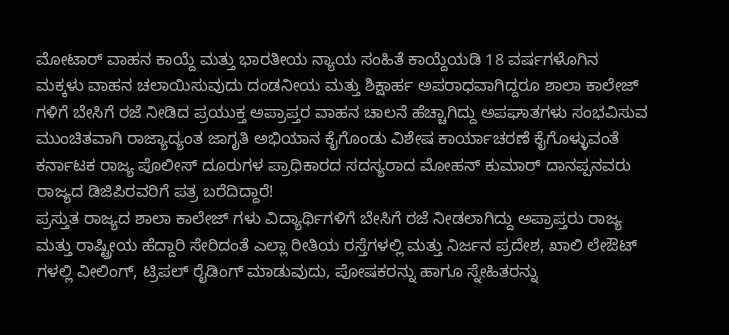ಮೋಟಾರ್ ವಾಹನ ಕಾಯ್ದೆ ಮತ್ತು ಭಾರತೀಯ ನ್ಯಾಯ ಸಂಹಿತೆ ಕಾಯ್ದೆಯಡಿ 18 ವರ್ಷಗಳೊಗಿನ ಮಕ್ಕಳು ವಾಹನ ಚಲಾಯಿಸುವುದು ದಂಡನೀಯ ಮತ್ತು ಶಿಕ್ಷಾರ್ಹ ಅಪರಾಧವಾಗಿದ್ದರೂ ಶಾಲಾ ಕಾಲೇಜ್ ಗಳಿಗೆ ಬೇಸಿಗೆ ರಜೆ ನೀಡಿದ ಪ್ರಯುಕ್ತ ಅಪ್ರಾಪ್ತರ ವಾಹನ ಚಾಲನೆ ಹೆಚ್ಚಾಗಿದ್ದು ಅಪಘಾತಗಳು ಸಂಭವಿಸುವ ಮುಂಚಿತವಾಗಿ ರಾಜ್ಯಾದ್ಯಂತ ಜಾಗೃತಿ ಅಭಿಯಾನ ಕೈಗೊಂಡು ವಿಶೇಷ ಕಾರ್ಯಾಚರಣೆ ಕೈಗೊಳ್ಳುವಂತೆ ಕರ್ನಾಟಕ ರಾಜ್ಯ ಪೊಲೀಸ್ ದೂರುಗಳ ಪ್ರಾಧಿಕಾರದ ಸದಸ್ಯರಾದ ಮೋಹನ್ ಕುಮಾರ್ ದಾನಪ್ಪನವರು ರಾಜ್ಯದ ಡಿಜಿಪಿರವರಿಗೆ ಪತ್ರ ಬರೆದಿದ್ದಾರೆ!
ಪ್ರಸ್ತುತ ರಾಜ್ಯದ ಶಾಲಾ ಕಾಲೇಜ್ ಗಳು ವಿದ್ಯಾರ್ಥಿಗಳಿಗೆ ಬೇಸಿಗೆ ರಜೆ ನೀಡಲಾಗಿದ್ದು ಅಪ್ರಾಪ್ತರು ರಾಜ್ಯ ಮತ್ತು ರಾಷ್ಟ್ರೀಯ ಹೆದ್ದಾರಿ ಸೇರಿದಂತೆ ಎಲ್ಲಾ ರೀತಿಯ ರಸ್ತೆಗಳಲ್ಲಿ ಮತ್ತು ನಿರ್ಜನ ಪ್ರದೇಶ, ಖಾಲಿ ಲೇಔಟ್ ಗಳಲ್ಲಿ ವೀಲಿಂಗ್, ಟ್ರಿಪಲ್ ರೈಡಿಂಗ್ ಮಾಡುವುದು, ಪೋಷಕರನ್ನು ಹಾಗೂ ಸ್ನೇಹಿತರನ್ನು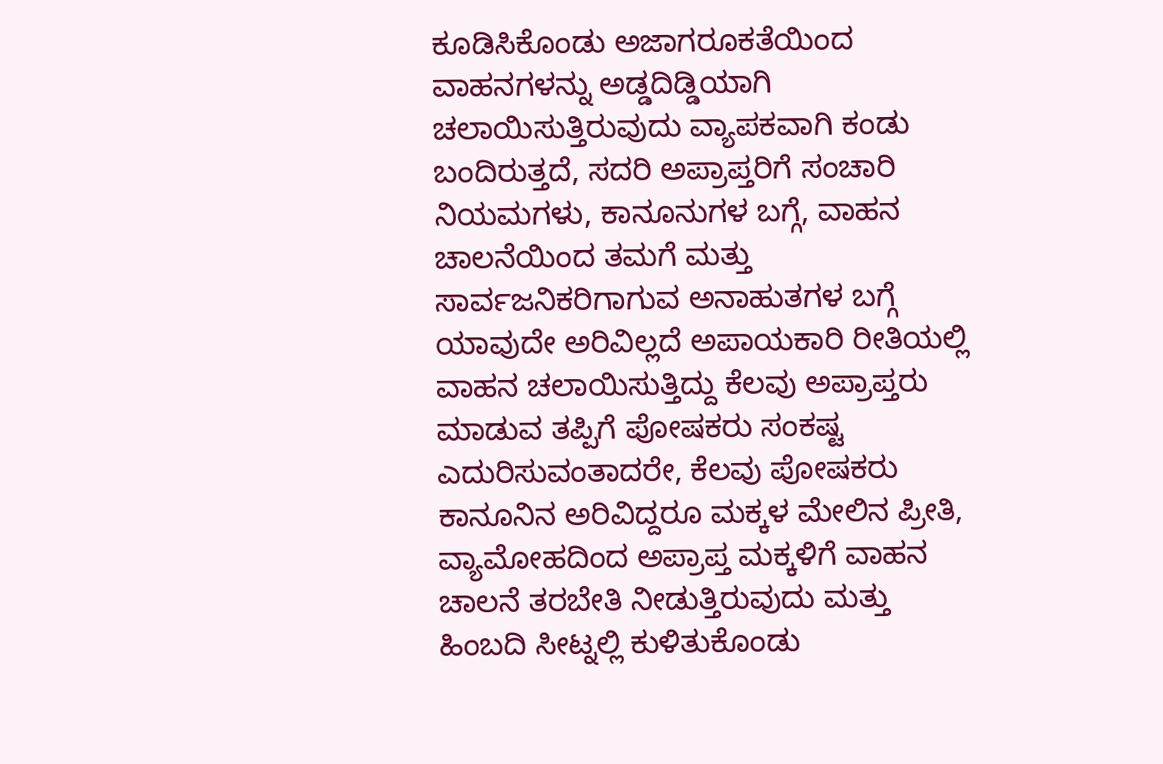ಕೂಡಿಸಿಕೊಂಡು ಅಜಾಗರೂಕತೆಯಿಂದ ವಾಹನಗಳನ್ನು ಅಡ್ಡದಿಡ್ಡಿಯಾಗಿ ಚಲಾಯಿಸುತ್ತಿರುವುದು ವ್ಯಾಪಕವಾಗಿ ಕಂಡು ಬಂದಿರುತ್ತದೆ, ಸದರಿ ಅಪ್ರಾಪ್ತರಿಗೆ ಸಂಚಾರಿ ನಿಯಮಗಳು, ಕಾನೂನುಗಳ ಬಗ್ಗೆ, ವಾಹನ ಚಾಲನೆಯಿಂದ ತಮಗೆ ಮತ್ತು ಸಾರ್ವಜನಿಕರಿಗಾಗುವ ಅನಾಹುತಗಳ ಬಗ್ಗೆ ಯಾವುದೇ ಅರಿವಿಲ್ಲದೆ ಅಪಾಯಕಾರಿ ರೀತಿಯಲ್ಲಿ ವಾಹನ ಚಲಾಯಿಸುತ್ತಿದ್ದು ಕೆಲವು ಅಪ್ರಾಪ್ತರು ಮಾಡುವ ತಪ್ಪಿಗೆ ಪೋಷಕರು ಸಂಕಷ್ಟ ಎದುರಿಸುವಂತಾದರೇ, ಕೆಲವು ಪೋಷಕರು ಕಾನೂನಿನ ಅರಿವಿದ್ದರೂ ಮಕ್ಕಳ ಮೇಲಿನ ಪ್ರೀತಿ, ವ್ಯಾಮೋಹದಿಂದ ಅಪ್ರಾಪ್ತ ಮಕ್ಕಳಿಗೆ ವಾಹನ ಚಾಲನೆ ತರಬೇತಿ ನೀಡುತ್ತಿರುವುದು ಮತ್ತು ಹಿಂಬದಿ ಸೀಟ್ನಲ್ಲಿ ಕುಳಿತುಕೊಂಡು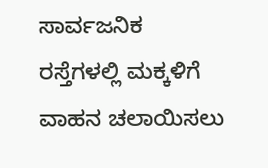ಸಾರ್ವಜನಿಕ ರಸ್ತೆಗಳಲ್ಲಿ ಮಕ್ಕಳಿಗೆ ವಾಹನ ಚಲಾಯಿಸಲು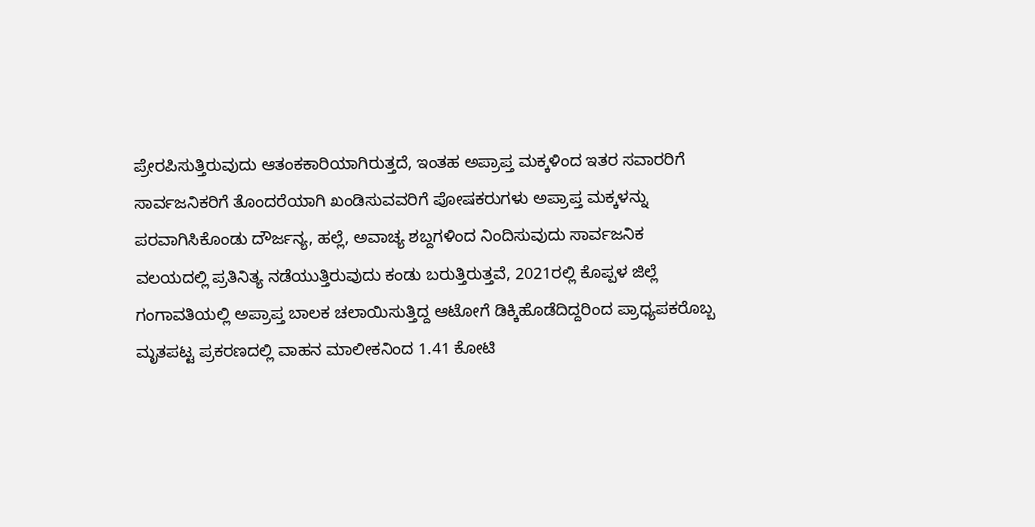ಪ್ರೇರಪಿಸುತ್ತಿರುವುದು ಆತಂಕಕಾರಿಯಾಗಿರುತ್ತದೆ, ಇಂತಹ ಅಪ್ರಾಪ್ತ ಮಕ್ಕಳಿಂದ ಇತರ ಸವಾರರಿಗೆ ಸಾರ್ವಜನಿಕರಿಗೆ ತೊಂದರೆಯಾಗಿ ಖಂಡಿಸುವವರಿಗೆ ಪೋಷಕರುಗಳು ಅಪ್ರಾಪ್ತ ಮಕ್ಕಳನ್ನು ಪರವಾಗಿಸಿಕೊಂಡು ದೌರ್ಜನ್ಯ, ಹಲ್ಲೆ, ಅವಾಚ್ಯ ಶಬ್ದಗಳಿಂದ ನಿಂದಿಸುವುದು ಸಾರ್ವಜನಿಕ ವಲಯದಲ್ಲಿ ಪ್ರತಿನಿತ್ಯ ನಡೆಯುತ್ತಿರುವುದು ಕಂಡು ಬರುತ್ತಿರುತ್ತವೆ, 2021ರಲ್ಲಿ ಕೊಪ್ಪಳ ಜಿಲ್ಲೆ ಗಂಗಾವತಿಯಲ್ಲಿ ಅಪ್ರಾಪ್ತ ಬಾಲಕ ಚಲಾಯಿಸುತ್ತಿದ್ದ ಆಟೋಗೆ ಡಿಕ್ಕಿಹೊಡೆದಿದ್ದರಿಂದ ಪ್ರಾಧ್ಯಪಕರೊಬ್ಬ ಮೃತಪಟ್ಟ ಪ್ರಕರಣದಲ್ಲಿ ವಾಹನ ಮಾಲೀಕನಿಂದ 1.41 ಕೋಟಿ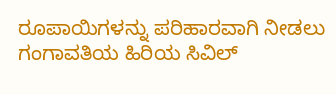ರೂಪಾಯಿಗಳನ್ನು ಪರಿಹಾರವಾಗಿ ನೀಡಲು ಗಂಗಾವತಿಯ ಹಿರಿಯ ಸಿವಿಲ್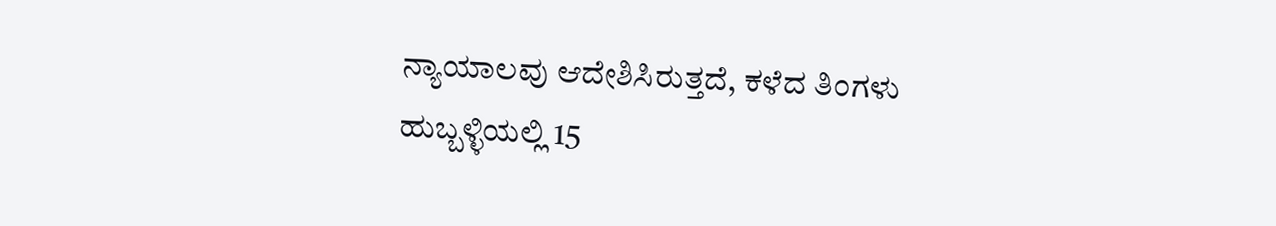ನ್ಯಾಯಾಲವು ಆದೇಶಿಸಿರುತ್ತದೆ, ಕಳೆದ ತಿಂಗಳು ಹುಬ್ಬಳ್ಳಿಯಲ್ಲಿ 15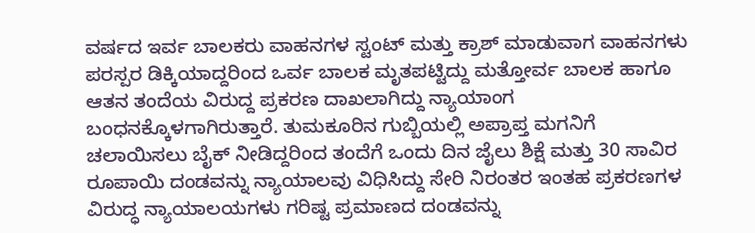ವರ್ಷದ ಇರ್ವ ಬಾಲಕರು ವಾಹನಗಳ ಸ್ಟಂಟ್ ಮತ್ತು ಕ್ರಾಶ್ ಮಾಡುವಾಗ ವಾಹನಗಳು ಪರಸ್ಪರ ಡಿಕ್ಕಿಯಾದ್ದರಿಂದ ಒರ್ವ ಬಾಲಕ ಮೃತಪಟ್ಟಿದ್ದು ಮತ್ತೋರ್ವ ಬಾಲಕ ಹಾಗೂ ಆತನ ತಂದೆಯ ವಿರುದ್ದ ಪ್ರಕರಣ ದಾಖಲಾಗಿದ್ದು ನ್ಯಾಯಾಂಗ ಬಂಧನಕ್ಕೊಳಗಾಗಿರುತ್ತಾರೆ. ತುಮಕೂರಿನ ಗುಬ್ಬಿಯಲ್ಲಿ ಅಪ್ರಾಪ್ತ ಮಗನಿಗೆ ಚಲಾಯಿಸಲು ಬೈಕ್ ನೀಡಿದ್ದರಿಂದ ತಂದೆಗೆ ಒಂದು ದಿನ ಜೈಲು ಶಿಕ್ಷೆ ಮತ್ತು 30 ಸಾವಿರ ರೂಪಾಯಿ ದಂಡವನ್ನು ನ್ಯಾಯಾಲವು ವಿಧಿಸಿದ್ದು ಸೇರಿ ನಿರಂತರ ಇಂತಹ ಪ್ರಕರಣಗಳ ವಿರುದ್ಧ ನ್ಯಾಯಾಲಯಗಳು ಗರಿಷ್ಟ ಪ್ರಮಾಣದ ದಂಡವನ್ನು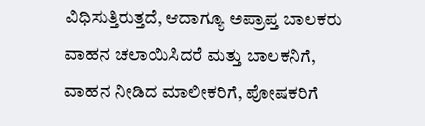ವಿಧಿಸುತ್ತಿರುತ್ತದೆ, ಆದಾಗ್ಯೂ ಅಪ್ರಾಪ್ತ ಬಾಲಕರು ವಾಹನ ಚಲಾಯಿಸಿದರೆ ಮತ್ತು ಬಾಲಕನಿಗೆ, ವಾಹನ ನೀಡಿದ ಮಾಲೀಕರಿಗೆ, ಪೋಷಕರಿಗೆ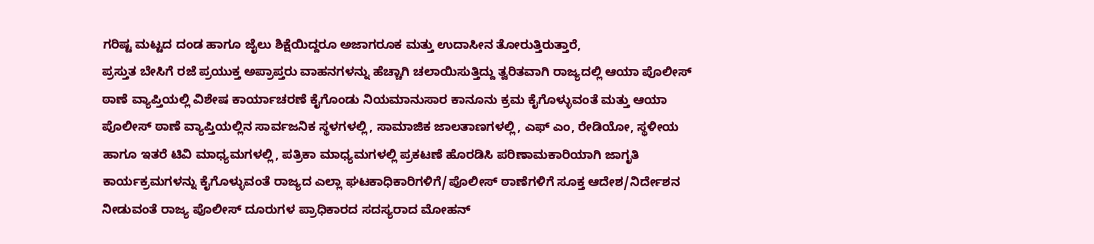ಗರಿಷ್ಟ ಮಟ್ಟದ ದಂಡ ಹಾಗೂ ಜೈಲು ಶಿಕ್ಷೆಯಿದ್ದರೂ ಅಜಾಗರೂಕ ಮತ್ತು ಉದಾಸೀನ ತೋರುತ್ತಿರುತ್ತಾರೆ,
ಪ್ರಸ್ತುತ ಬೇಸಿಗೆ ರಜೆ ಪ್ರಯುಕ್ತ ಅಪ್ರಾಪ್ತರು ವಾಹನಗಳನ್ನು ಹೆಚ್ಚಾಗಿ ಚಲಾಯಿಸುತ್ತಿದ್ದು ತ್ವರಿತವಾಗಿ ರಾಜ್ಯದಲ್ಲಿ ಆಯಾ ಪೊಲೀಸ್ ಠಾಣೆ ವ್ಯಾಪ್ತಿಯಲ್ಲಿ ವಿಶೇಷ ಕಾರ್ಯಾಚರಣೆ ಕೈಗೊಂಡು ನಿಯಮಾನುಸಾರ ಕಾನೂನು ಕ್ರಮ ಕೈಗೊಳ್ಳುವಂತೆ ಮತ್ತು ಆಯಾ ಪೊಲೀಸ್ ಠಾಣೆ ವ್ಯಾಪ್ತಿಯಲ್ಲಿನ ಸಾರ್ವಜನಿಕ ಸ್ಥಳಗಳಲ್ಲಿ, ಸಾಮಾಜಿಕ ಜಾಲತಾಣಗಳಲ್ಲಿ, ಎಫ್ ಎಂ, ರೇಡಿಯೋ, ಸ್ಥಳೀಯ ಹಾಗೂ ಇತರೆ ಟಿವಿ ಮಾಧ್ಯಮಗಳಲ್ಲಿ, ಪತ್ರಿಕಾ ಮಾಧ್ಯಮಗಳಲ್ಲಿ ಪ್ರಕಟಣೆ ಹೊರಡಿಸಿ ಪರಿಣಾಮಕಾರಿಯಾಗಿ ಜಾಗೃತಿ ಕಾರ್ಯಕ್ರಮಗಳನ್ನು ಕೈಗೊಳ್ಳುವಂತೆ ರಾಜ್ಯದ ಎಲ್ಲಾ ಘಟಕಾಧಿಕಾರಿಗಳಿಗೆ/ಪೊಲೀಸ್ ಠಾಣೆಗಳಿಗೆ ಸೂಕ್ತ ಆದೇಶ/ನಿರ್ದೇಶನ ನೀಡುವಂತೆ ರಾಜ್ಯ ಪೊಲೀಸ್ ದೂರುಗಳ ಪ್ರಾಧಿಕಾರದ ಸದಸ್ಯರಾದ ಮೋಹನ್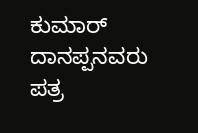ಕುಮಾರ್ ದಾನಪ್ಪನವರು ಪತ್ರ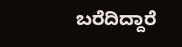ಬರೆದಿದ್ದಾರೆ